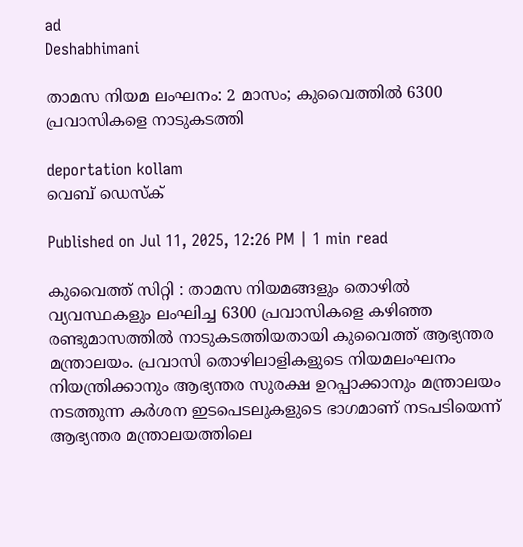ad
Deshabhimani

താമസ നിയമ ലംഘനം: 2 മാസം; കുവൈത്തിൽ 6300 പ്രവാസികളെ നാടുകടത്തി

deportation kollam
വെബ് ഡെസ്ക്

Published on Jul 11, 2025, 12:26 PM | 1 min read

കുവൈത്ത് സിറ്റി : താമസ നിയമങ്ങളും തൊഴിൽ വ്യവസ്ഥകളും ലംഘിച്ച 6300 പ്രവാസികളെ കഴിഞ്ഞ രണ്ടുമാസത്തിൽ നാടുകടത്തിയതായി കുവൈത്ത്‌ ആഭ്യന്തര മന്ത്രാലയം. പ്രവാസി തൊഴിലാളികളുടെ നിയമലംഘനം നിയന്ത്രിക്കാനും ആഭ്യന്തര സുരക്ഷ ഉറപ്പാക്കാനും മന്ത്രാലയം നടത്തുന്ന കർശന ഇടപെടലുകളുടെ ഭാഗമാണ്‌ നടപടിയെന്ന്‌ ആഭ്യന്തര മന്ത്രാലയത്തിലെ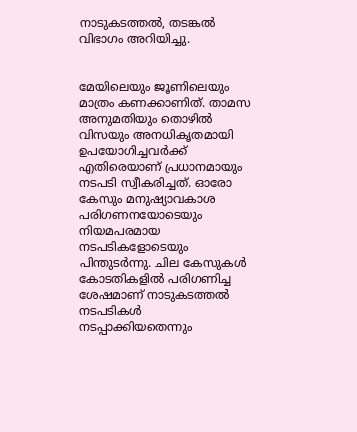നാടുകടത്തൽ, തടങ്കൽ വിഭാഗം അറിയിച്ചു.


മേയിലെയും ജൂണിലെയും മാത്രം കണക്കാണിത്‌. താമസ അനുമതിയും തൊഴിൽ വിസയും അനധികൃതമായി ഉപയോഗിച്ചവർക്ക്‌ എതിരെയാണ് പ്രധാനമായും നടപടി സ്വീകരിച്ചത്. ഓരോ കേസും മനുഷ്യാവകാശ പരിഗണനയോടെയും നിയമപരമായ നടപടികളോടെയും പിന്തുടർന്നു. ചില കേസുകൾ കോടതികളിൽ പരിഗണിച്ച ശേഷമാണ് നാടുകടത്തൽ നടപടികൾ നടപ്പാക്കിയതെന്നും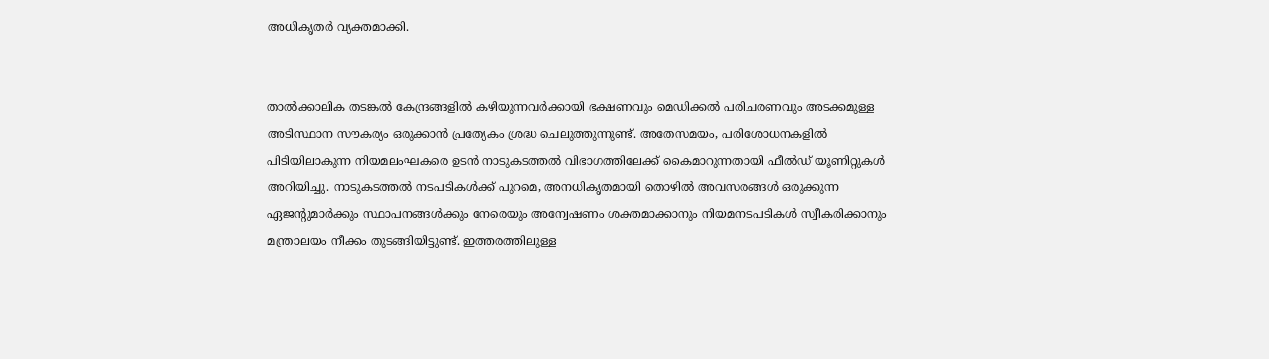അധികൃതർ വ്യക്തമാക്കി.


താൽക്കാലിക തടങ്കൽ കേന്ദ്രങ്ങളിൽ കഴിയുന്നവർക്കായി ഭക്ഷണവും മെഡിക്കൽ പരിചരണവും അടക്കമുള്ള അടിസ്ഥാന സൗകര്യം ഒരുക്കാൻ പ്രത്യേകം ശ്രദ്ധ ചെലുത്തുന്നുണ്ട്‌. അതേസമയം, പരിശോധനകളിൽ പിടിയിലാകുന്ന നിയമലംഘകരെ ഉടൻ നാടുകടത്തൽ വിഭാഗത്തിലേക്ക് കൈമാറുന്നതായി ഫീൽഡ് യൂണിറ്റുകൾ അറിയിച്ചു. നാടുകടത്തൽ നടപടികൾക്ക് പുറമെ, അനധികൃതമായി തൊഴിൽ അവസരങ്ങൾ ഒരുക്കുന്ന ഏജന്റുമാർക്കും സ്ഥാപനങ്ങൾക്കും നേരെയും അന്വേഷണം ശക്തമാക്കാനും നിയമനടപടികൾ സ്വീകരിക്കാനും മന്ത്രാലയം നീക്കം തുടങ്ങിയിട്ടുണ്ട്. ഇത്തരത്തിലുള്ള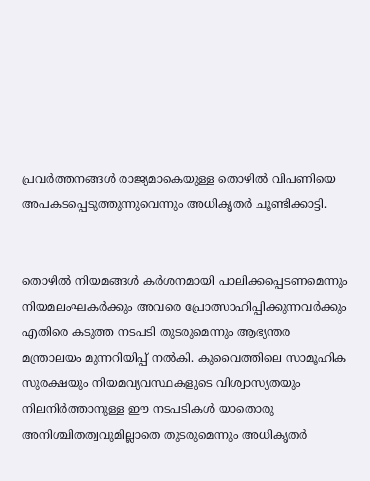പ്രവർത്തനങ്ങൾ രാജ്യമാകെയുള്ള തൊഴിൽ വിപണിയെ അപകടപ്പെടുത്തുന്നുവെന്നും അധികൃതർ ചൂണ്ടിക്കാട്ടി.


തൊഴിൽ നിയമങ്ങൾ കർശനമായി പാലിക്കപ്പെടണമെന്നും നിയമലംഘകർക്കും അവരെ പ്രോത്സാഹിപ്പിക്കുന്നവർക്കും എതിരെ കടുത്ത നടപടി തുടരുമെന്നും ആഭ്യന്തര മന്ത്രാലയം മുന്നറിയിപ്പ് നൽകി. കുവൈത്തിലെ സാമൂഹിക സുരക്ഷയും നിയമവ്യവസ്ഥകളുടെ വിശ്വാസ്യതയും നിലനിർത്താനുള്ള ഈ നടപടികൾ യാതൊരു അനിശ്ചിതത്വവുമില്ലാതെ തുടരുമെന്നും അധികൃതർ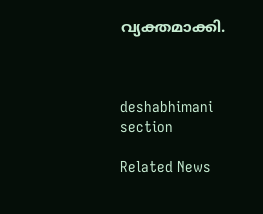വ്യക്തമാക്കി.



deshabhimani section

Related News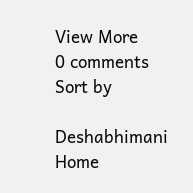View More
0 comments
Sort by

Deshabhimani
Home